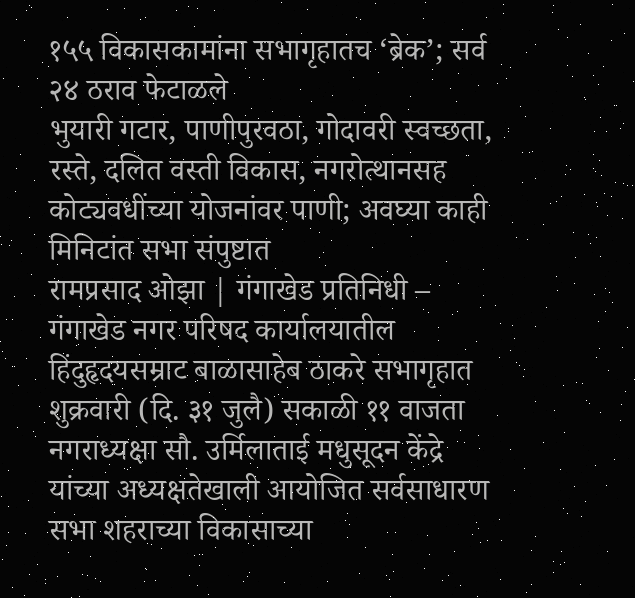१५५ विकासकामांना सभागृहातच ‘ब्रेक’; सर्व २४ ठराव फेटाळले
भुयारी गटार, पाणीपुरवठा, गोदावरी स्वच्छता, रस्ते, दलित वस्ती विकास, नगरोत्थानसह कोट्यवधींच्या योजनांवर पाणी; अवघ्या काही मिनिटांत सभा संपुष्टात
रामप्रसाद ओझा | गंगाखेड प्रतिनिधी – गंगाखेड नगर परिषद कार्यालयातील हिंदुहृदयसम्राट बाळासाहेब ठाकरे सभागृहात शुक्रवारी (दि. ३१ जुलै) सकाळी ११ वाजता नगराध्यक्षा सौ. उर्मिलाताई मधुसूदन केंद्रे यांच्या अध्यक्षतेखाली आयोजित सर्वसाधारण सभा शहराच्या विकासाच्या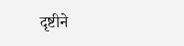दृष्टीने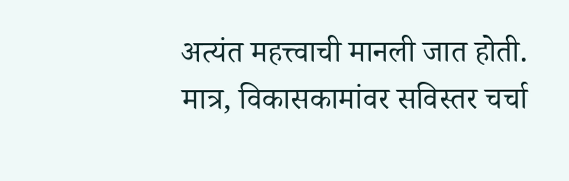अत्यंत महत्त्वाची मानली जात होती. मात्र, विकासकामांवर सविस्तर चर्चा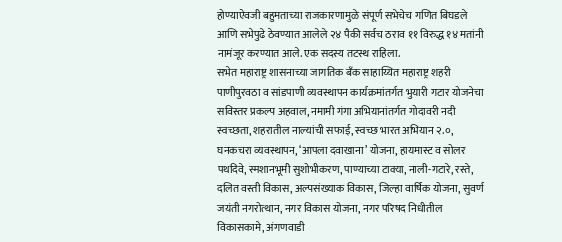होण्याऐवजी बहुमताच्या राजकारणामुळे संपूर्ण सभेचेच गणित बिघडले आणि सभेपुढे ठेवण्यात आलेले २४ पैकी सर्वच ठराव ११ विरुद्ध १४ मतांनी नामंजूर करण्यात आले. एक सदस्य तटस्थ राहिला.
सभेत महाराष्ट्र शासनाच्या जागतिक बँक साहाय्यित महाराष्ट्र शहरी पाणीपुरवठा व सांडपाणी व्यवस्थापन कार्यक्रमांतर्गत भुयारी गटार योजनेचा सविस्तर प्रकल्प अहवाल, नमामी गंगा अभियानांतर्गत गोदावरी नदी स्वच्छता, शहरातील नाल्यांची सफाई, स्वच्छ भारत अभियान २.०, घनकचरा व्यवस्थापन, ‘आपला दवाखाना’ योजना, हायमास्ट व सोलर पथदिवे, स्मशानभूमी सुशोभीकरण, पाण्याच्या टाक्या, नाली-गटारे, रस्ते, दलित वस्ती विकास, अल्पसंख्याक विकास, जिल्हा वार्षिक योजना, सुवर्ण जयंती नगरोत्थान, नगर विकास योजना, नगर परिषद निधीतील विकासकामे, अंगणवाडी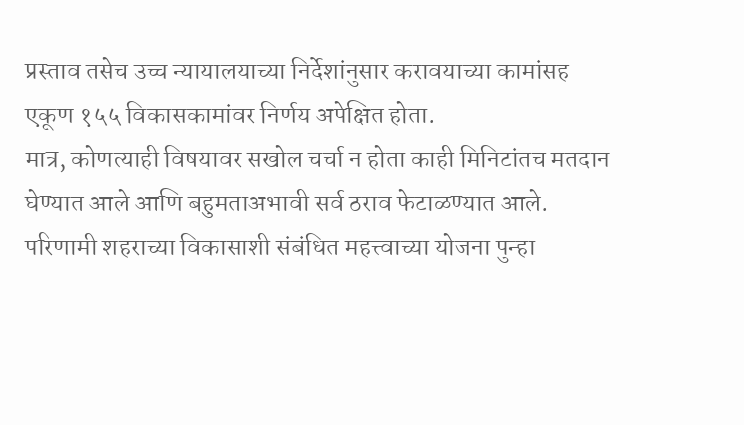प्रस्ताव तसेच उच्च न्यायालयाच्या निर्देशांनुसार करावयाच्या कामांसह एकूण १५५ विकासकामांवर निर्णय अपेक्षित होता.
मात्र, कोणत्याही विषयावर सखोल चर्चा न होता काही मिनिटांतच मतदान घेण्यात आले आणि बहुमताअभावी सर्व ठराव फेटाळण्यात आले. परिणामी शहराच्या विकासाशी संबंधित महत्त्वाच्या योजना पुन्हा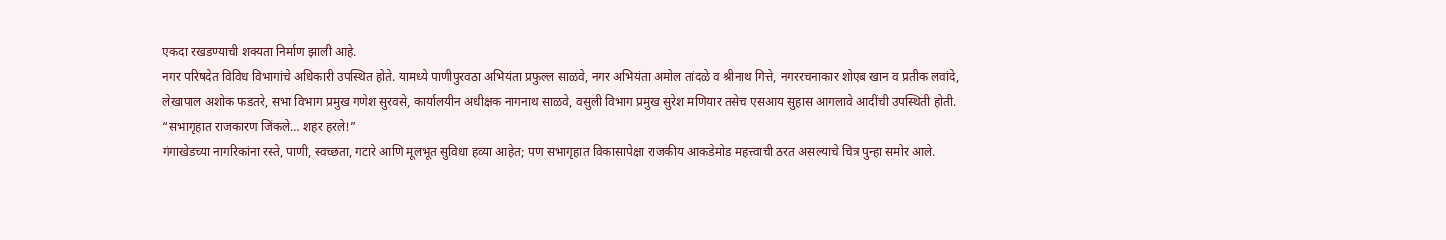एकदा रखडण्याची शक्यता निर्माण झाली आहे.
नगर परिषदेत विविध विभागांचे अधिकारी उपस्थित होते. यामध्ये पाणीपुरवठा अभियंता प्रफुल्ल साळवे, नगर अभियंता अमोल तांदळे व श्रीनाथ गित्ते, नगररचनाकार शोएब खान व प्रतीक लवांदे, लेखापाल अशोक फडतरे, सभा विभाग प्रमुख गणेश सुरवसे, कार्यालयीन अधीक्षक नागनाथ साळवे, वसुली विभाग प्रमुख सुरेश मणियार तसेच एसआय सुहास आगलावे आदींची उपस्थिती होती.
“सभागृहात राजकारण जिंकले… शहर हरले!”
गंगाखेडच्या नागरिकांना रस्ते, पाणी, स्वच्छता, गटारे आणि मूलभूत सुविधा हव्या आहेत; पण सभागृहात विकासापेक्षा राजकीय आकडेमोड महत्त्वाची ठरत असल्याचे चित्र पुन्हा समोर आले.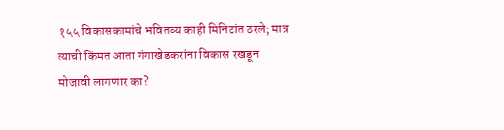१५५ विकासकामांचे भवितव्य काही मिनिटांत ठरले; मात्र त्याची किंमत आता गंगाखेडकरांना विकास रखडून मोजावी लागणार का?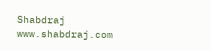Shabdraj www.shabdraj.com